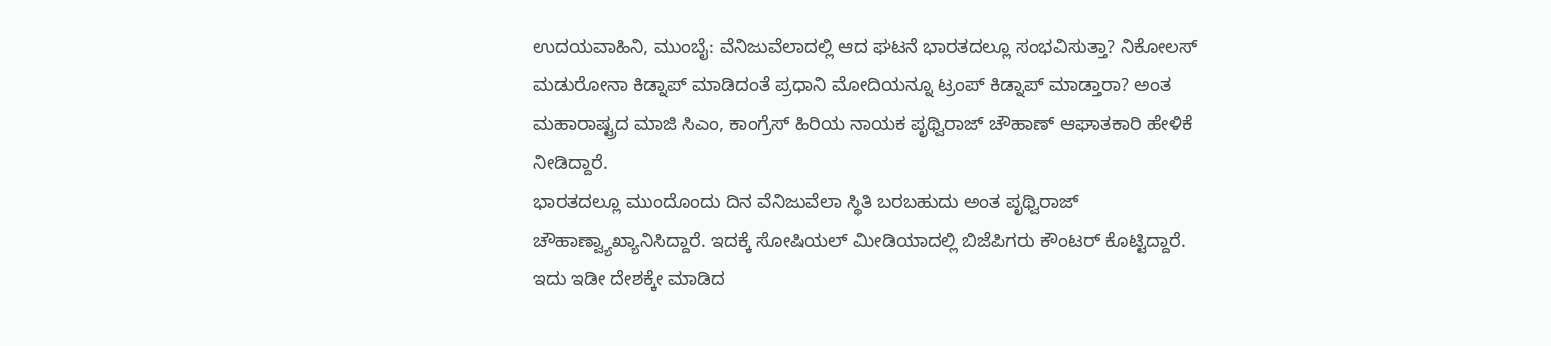ಉದಯವಾಹಿನಿ, ಮುಂಬೈ: ವೆನಿಜುವೆಲಾದಲ್ಲಿ ಆದ ಘಟನೆ ಭಾರತದಲ್ಲೂ ಸಂಭವಿಸುತ್ತಾ? ನಿಕೋಲಸ್ ಮಡುರೋನಾ ಕಿಡ್ನಾಪ್ ಮಾಡಿದಂತೆ ಪ್ರಧಾನಿ ಮೋದಿಯನ್ನೂ ಟ್ರಂಪ್ ಕಿಡ್ನಾಪ್ ಮಾಡ್ತಾರಾ? ಅಂತ ಮಹಾರಾಷ್ಟ್ರದ ಮಾಜಿ ಸಿಎಂ, ಕಾಂಗ್ರೆಸ್ ಹಿರಿಯ ನಾಯಕ ಪೃಥ್ವಿರಾಜ್ ಚೌಹಾಣ್ ಆಘಾತಕಾರಿ ಹೇಳಿಕೆ ನೀಡಿದ್ದಾರೆ.
ಭಾರತದಲ್ಲೂ ಮುಂದೊಂದು ದಿನ ವೆನಿಜುವೆಲಾ ಸ್ಥಿತಿ ಬರಬಹುದು ಅಂತ ಪೃಥ್ವಿರಾಜ್ ಚೌಹಾಣ್ವ್ಯಾಖ್ಯಾನಿಸಿದ್ದಾರೆ. ಇದಕ್ಕೆ ಸೋಷಿಯಲ್ ಮೀಡಿಯಾದಲ್ಲಿ ಬಿಜೆಪಿಗರು ಕೌಂಟರ್ ಕೊಟ್ಟಿದ್ದಾರೆ. ಇದು ಇಡೀ ದೇಶಕ್ಕೇ ಮಾಡಿದ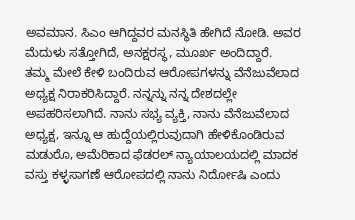ಅವಮಾನ. ಸಿಎಂ ಆಗಿದ್ದವರ ಮನಸ್ಥಿತಿ ಹೇಗಿದೆ ನೋಡಿ. ಅವರ ಮೆದುಳು ಸತ್ತೋಗಿದೆ, ಅನಕ್ಷರಸ್ಥ, ಮೂರ್ಖ ಅಂದಿದ್ದಾರೆ.
ತಮ್ಮ ಮೇಲೆ ಕೇಳಿ ಬಂದಿರುವ ಆರೋಪಗಳನ್ನು ವೆನೆಜುವೆಲಾದ ಅಧ್ಯಕ್ಷ ನಿರಾಕರಿಸಿದ್ದಾರೆ. ನನ್ನನ್ನು ನನ್ನ ದೇಶದಲ್ಲೇ ಅಪಹರಿಸಲಾಗಿದೆ. ನಾನು ಸಭ್ಯ ವ್ಯಕ್ತಿ, ನಾನು ವೆನೆಜುವೆಲಾದ ಅಧ್ಯಕ್ಷ, ಇನ್ನೂ ಆ ಹುದ್ದೆಯಲ್ಲಿರುವುದಾಗಿ ಹೇಳಿಕೊಂಡಿರುವ ಮಡುರೊ, ಅಮೆರಿಕಾದ ಫೆಡರಲ್ ನ್ಯಾಯಾಲಯದಲ್ಲಿ ಮಾದಕ ವಸ್ತು ಕಳ್ಳಸಾಗಣೆ ಆರೋಪದಲ್ಲಿ ನಾನು ನಿರ್ದೋಷಿ ಎಂದು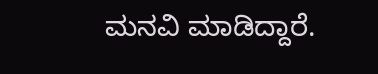ಮನವಿ ಮಾಡಿದ್ದಾರೆ.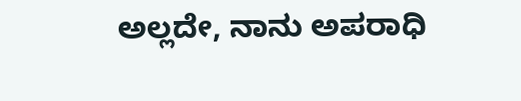ಅಲ್ಲದೇ, ನಾನು ಅಪರಾಧಿ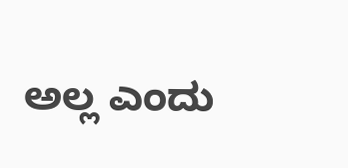ಅಲ್ಲ ಎಂದು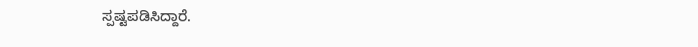ಸ್ಪಷ್ಟಪಡಿಸಿದ್ದಾರೆ.